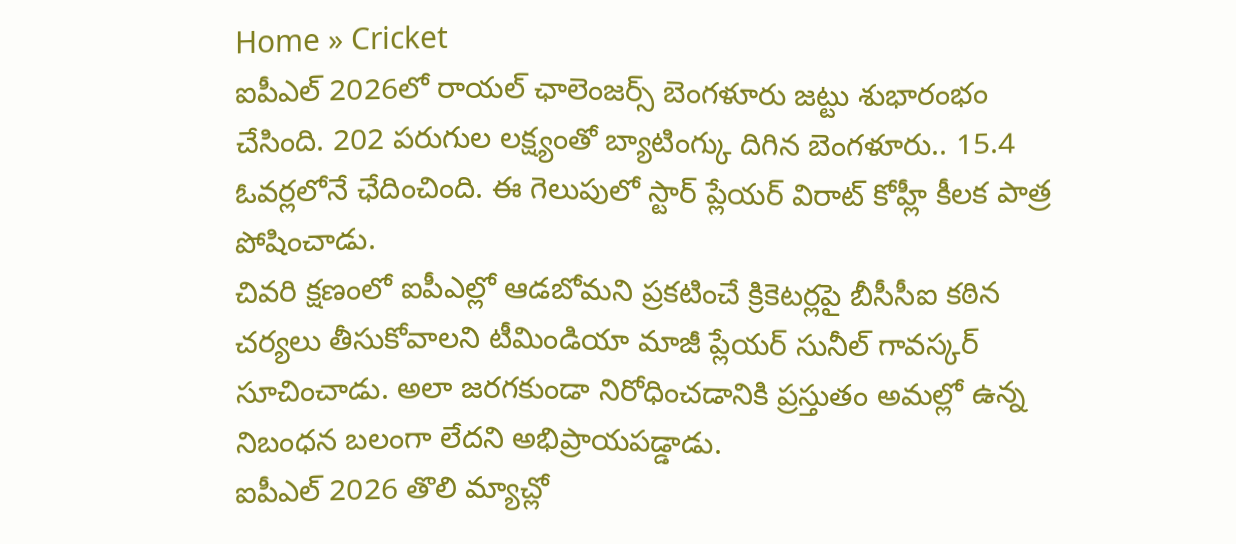Home » Cricket
ఐపీఎల్ 2026లో రాయల్ ఛాలెంజర్స్ బెంగళూరు జట్టు శుభారంభం చేసింది. 202 పరుగుల లక్ష్యంతో బ్యాటింగ్కు దిగిన బెంగళూరు.. 15.4 ఓవర్లలోనే ఛేదించింది. ఈ గెలుపులో స్టార్ ప్లేయర్ విరాట్ కోహ్లీ కీలక పాత్ర పోషించాడు.
చివరి క్షణంలో ఐపీఎల్లో ఆడబోమని ప్రకటించే క్రికెటర్లపై బీసీసీఐ కఠిన చర్యలు తీసుకోవాలని టీమిండియా మాజీ ప్లేయర్ సునీల్ గావస్కర్ సూచించాడు. అలా జరగకుండా నిరోధించడానికి ప్రస్తుతం అమల్లో ఉన్న నిబంధన బలంగా లేదని అభిప్రాయపడ్డాడు.
ఐపీఎల్ 2026 తొలి మ్యాచ్లో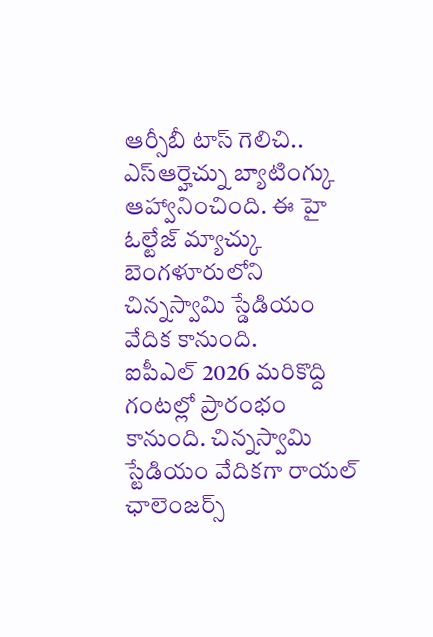ఆర్సీబీ టాస్ గెలిచి.. ఎస్ఆర్హెచ్ను బ్యాటింగ్కు ఆహ్వానించింది. ఈ హై ఓల్టేజ్ మ్యాచ్కు బెంగళూరులోని చిన్నస్వామి స్డేడియం వేదిక కానుంది.
ఐపీఎల్ 2026 మరికొద్ది గంటల్లో ప్రారంభం కానుంది. చిన్నస్వామి స్టేడియం వేదికగా రాయల్ ఛాలెంజర్స్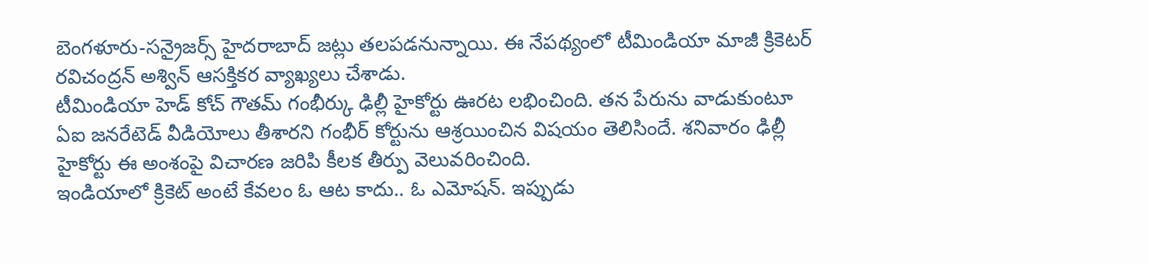బెంగళూరు-సన్రైజర్స్ హైదరాబాద్ జట్లు తలపడనున్నాయి. ఈ నేపథ్యంలో టీమిండియా మాజీ క్రికెటర్ రవిచంద్రన్ అశ్విన్ ఆసక్తికర వ్యాఖ్యలు చేశాడు.
టీమిండియా హెడ్ కోచ్ గౌతమ్ గంభీర్కు ఢిల్లీ హైకోర్టు ఊరట లభించింది. తన పేరును వాడుకుంటూ ఏఐ జనరేటెడ్ వీడియోలు తీశారని గంభీర్ కోర్టును ఆశ్రయించిన విషయం తెలిసిందే. శనివారం ఢిల్లీ హైకోర్టు ఈ అంశంపై విచారణ జరిపి కీలక తీర్పు వెలువరించింది.
ఇండియాలో క్రికెట్ అంటే కేవలం ఓ ఆట కాదు.. ఓ ఎమోషన్. ఇప్పుడు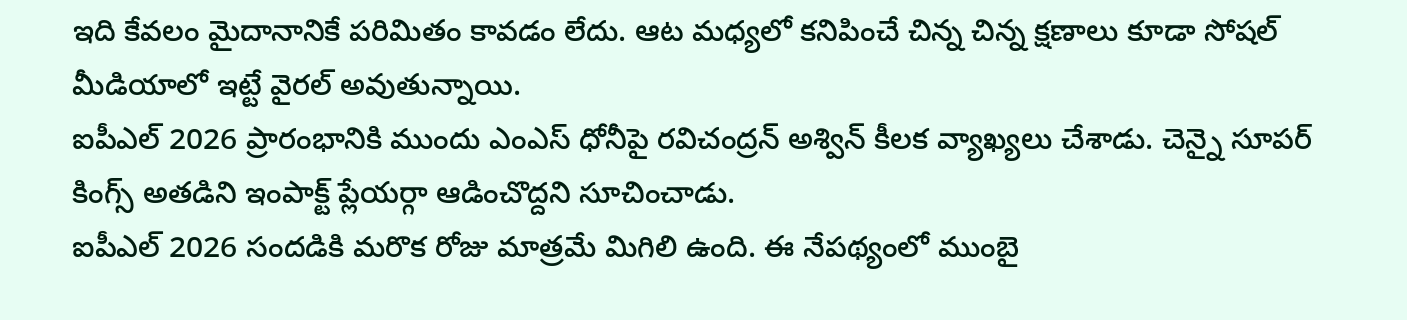ఇది కేవలం మైదానానికే పరిమితం కావడం లేదు. ఆట మధ్యలో కనిపించే చిన్న చిన్న క్షణాలు కూడా సోషల్ మీడియాలో ఇట్టే వైరల్ అవుతున్నాయి.
ఐపీఎల్ 2026 ప్రారంభానికి ముందు ఎంఎస్ ధోనీపై రవిచంద్రన్ అశ్విన్ కీలక వ్యాఖ్యలు చేశాడు. చెన్నై సూపర్ కింగ్స్ అతడిని ఇంపాక్ట్ ప్లేయర్గా ఆడించొద్దని సూచించాడు.
ఐపీఎల్ 2026 సందడికి మరొక రోజు మాత్రమే మిగిలి ఉంది. ఈ నేపథ్యంలో ముంబై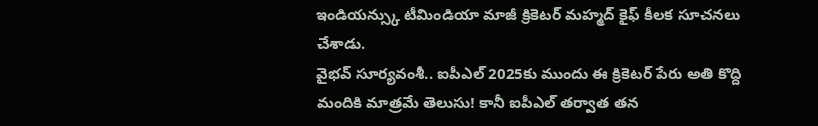ఇండియన్స్కు టీమిండియా మాజీ క్రికెటర్ మహ్మద్ కైఫ్ కీలక సూచనలు చేశాడు.
వైభవ్ సూర్యవంశీ.. ఐపీఎల్ 2025కు ముందు ఈ క్రికెటర్ పేరు అతి కొద్ది మందికి మాత్రమే తెలుసు! కానీ ఐపీఎల్ తర్వాత తన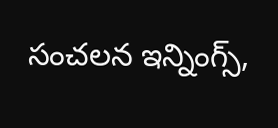సంచలన ఇన్నింగ్స్,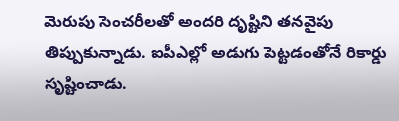మెరుపు సెంచరీలతో అందరి దృష్టిని తనవైపు తిప్పుకున్నాడు. ఐపీఎల్లో అడుగు పెట్టడంతోనే రికార్డు సృష్టించాడు.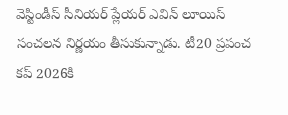వెస్టిండీస్ సీనియర్ ప్లేయర్ ఎవిన్ లూయిస్ సంచలన నిర్ణయం తీసుకున్నాడు. టీ20 ప్రపంచ కప్ 2026కి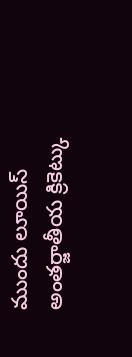ముందు లూయిస్ అంతర్జాతీయ క్రికెట్కు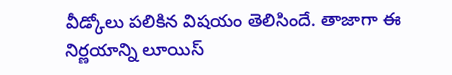వీడ్కోలు పలికిన విషయం తెలిసిందే. తాజాగా ఈ నిర్ణయాన్ని లూయిస్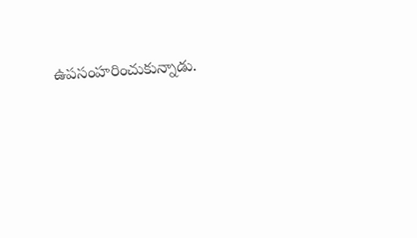ఉపసంహరించుకున్నాడు.